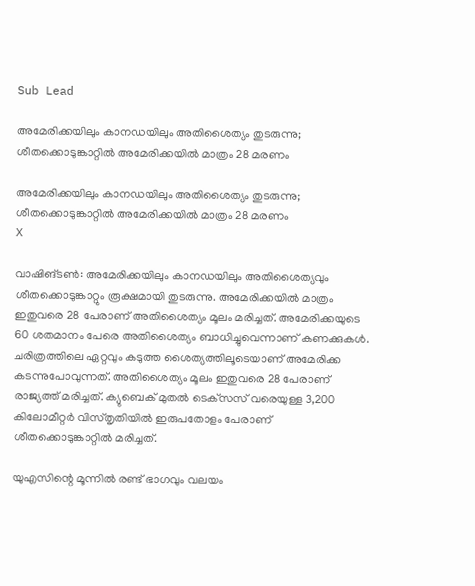Sub Lead

അമേരിക്കയിലും കാനഡയിലും അതിശൈത്യം തുടരുന്നു; ശീതക്കൊടുങ്കാറ്റില്‍ അമേരിക്കയില്‍ മാത്രം 28 മരണം

അമേരിക്കയിലും കാനഡയിലും അതിശൈത്യം തുടരുന്നു; ശീതക്കൊടുങ്കാറ്റില്‍ അമേരിക്കയില്‍ മാത്രം 28 മരണം
X

വാഷിങ്ടണ്‍: അമേരിക്കയിലും കാനഡയിലും അതിശൈത്യവും ശീതക്കൊടുങ്കാറ്റും രൂക്ഷമായി തുടരുന്നു. അമേരിക്കയില്‍ മാത്രം ഇതുവരെ 28 പേരാണ് അതിശൈത്യം മൂലം മരിച്ചത്. അമേരിക്കയുടെ 60 ശതമാനം പേരെ അതിശൈത്യം ബാധിച്ചുവെന്നാണ് കണക്കുകള്‍. ചരിത്രത്തിലെ ഏറ്റവും കടുത്ത ശൈത്യത്തിലൂടെയാണ് അമേരിക്ക കടന്നുപോവുന്നത്. അതിശൈത്യം മൂലം ഇതുവരെ 28 പേരാണ് രാജ്യത്ത് മരിച്ചത്. ക്യുബെക് മുതല്‍ ടെക്‌സസ് വരെയുള്ള 3,200 കിലോമീറ്റര്‍ വിസ്തൃതിയില്‍ ഇരുപതോളം പേരാണ് ശീതക്കൊടുങ്കാറ്റില്‍ മരിച്ചത്.

യുഎസിന്റെ മൂന്നില്‍ രണ്ട് ഭാഗവും വലയം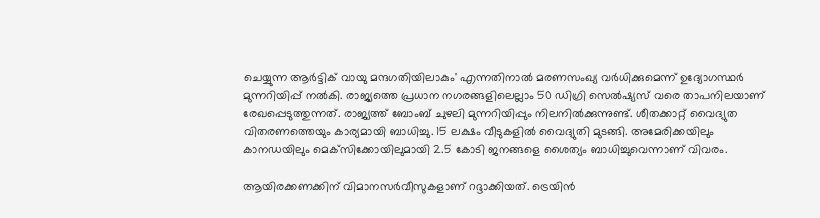ചെയ്യുന്ന ആര്‍ട്ടിക് വായു മന്ദഗതിയിലാകും' എന്നതിനാല്‍ മരണസംഖ്യ വര്‍ധിക്കുമെന്ന് ഉദ്യോഗസ്ഥര്‍ മുന്നറിയിപ്പ് നല്‍കി. രാജ്യത്തെ പ്രധാന നഗരങ്ങളിലെല്ലാം 50 ഡിഗ്രി സെല്‍ഷ്യസ് വരെ താപനിലയാണ് രേഖപ്പെടുത്തുന്നത്. രാജ്യത്ത് ബോംബ് ചുഴലി മുന്നറിയിപ്പും നിലനില്‍ക്കുന്നുണ്ട്. ശീതക്കാറ്റ് വൈദ്യുത വിതരണത്തെയും കാര്യമായി ബാധിച്ചു. 15 ലക്ഷം വീടുകളില്‍ വൈദ്യുതി മുടങ്ങി. അമേരിക്കയിലും കാനഡയിലും മെക്‌സിക്കോയിലുമായി 2.5 കോടി ജനങ്ങളെ ശൈത്യം ബാധിച്ചുവെന്നാണ് വിവരം.

ആയിരക്കണക്കിന് വിമാനസര്‍വീസുകളാണ് റദ്ദാക്കിയത്. ട്രെയിന്‍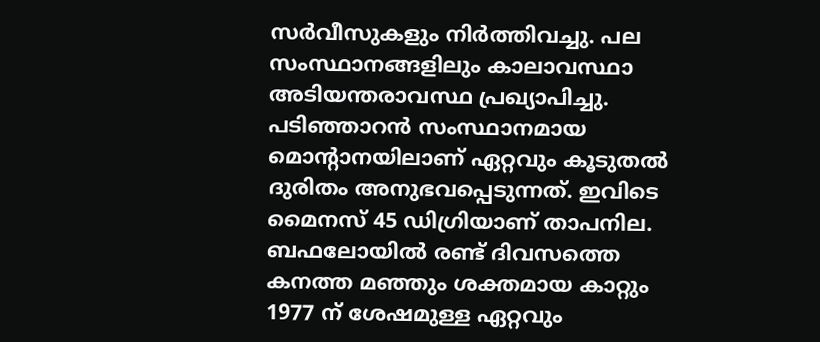സര്‍വീസുകളും നിര്‍ത്തിവച്ചു. പല സംസ്ഥാനങ്ങളിലും കാലാവസ്ഥാ അടിയന്തരാവസ്ഥ പ്രഖ്യാപിച്ചു. പടിഞ്ഞാറന്‍ സംസ്ഥാനമായ മൊന്റാനയിലാണ് ഏറ്റവും കൂടുതല്‍ ദുരിതം അനുഭവപ്പെടുന്നത്. ഇവിടെ മൈനസ് 45 ഡിഗ്രിയാണ് താപനില. ബഫലോയില്‍ രണ്ട് ദിവസത്തെ കനത്ത മഞ്ഞും ശക്തമായ കാറ്റും 1977 ന് ശേഷമുള്ള ഏറ്റവും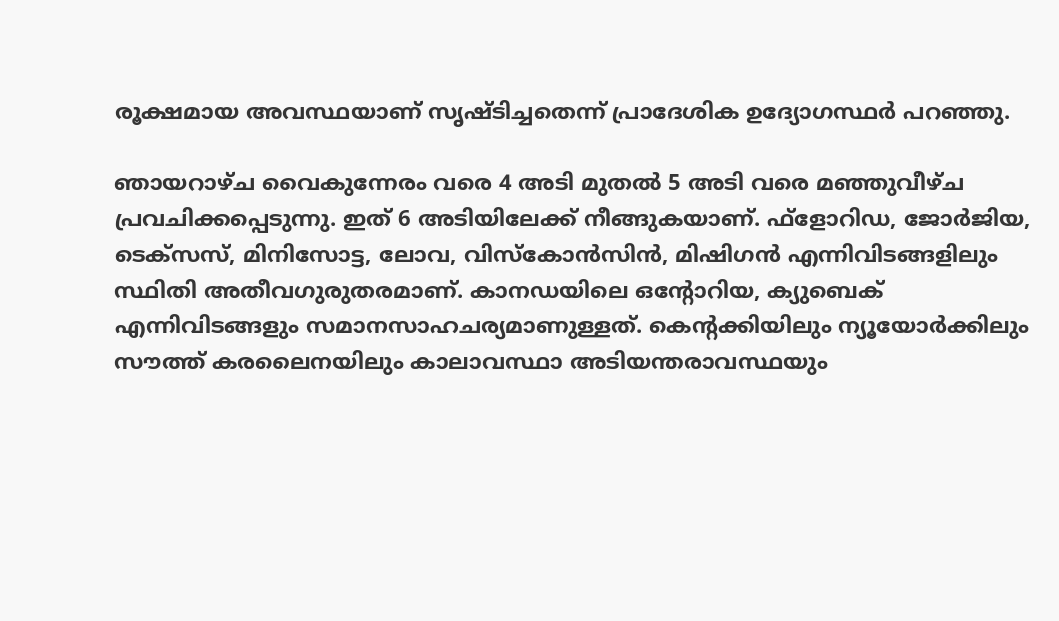രൂക്ഷമായ അവസ്ഥയാണ് സൃഷ്ടിച്ചതെന്ന് പ്രാദേശിക ഉദ്യോഗസ്ഥര്‍ പറഞ്ഞു.

ഞായറാഴ്ച വൈകുന്നേരം വരെ 4 അടി മുതല്‍ 5 അടി വരെ മഞ്ഞുവീഴ്ച പ്രവചിക്കപ്പെടുന്നു. ഇത് 6 അടിയിലേക്ക് നീങ്ങുകയാണ്. ഫ്‌ളോറിഡ, ജോര്‍ജിയ, ടെക്‌സസ്, മിനിസോട്ട, ലോവ, വിസ്‌കോന്‍സിന്‍, മിഷിഗന്‍ എന്നിവിടങ്ങളിലും സ്ഥിതി അതീവഗുരുതരമാണ്. കാനഡയിലെ ഒന്റോറിയ, ക്യുബെക് എന്നിവിടങ്ങളും സമാനസാഹചര്യമാണുള്ളത്. കെന്റക്കിയിലും ന്യൂയോര്‍ക്കിലും സൗത്ത് കരലൈനയിലും കാലാവസ്ഥാ അടിയന്തരാവസ്ഥയും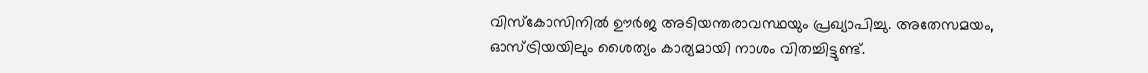വിസ്‌കോസിനില്‍ ഊര്‍ജ അടിയന്തരാവസ്ഥയും പ്രഖ്യാപിച്ചു. അതേസമയം, ഓസ്ട്രിയയിലും ശൈത്യം കാര്യമായി നാശം വിതച്ചിട്ടുണ്ട്.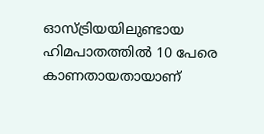ഓസ്ട്രിയയിലുണ്ടായ ഹിമപാതത്തില്‍ 10 പേരെ കാണതായതായാണ്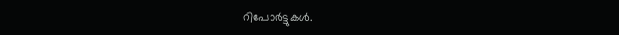റിപോര്‍ട്ടുകള്‍.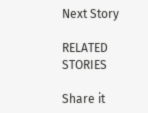Next Story

RELATED STORIES

Share it